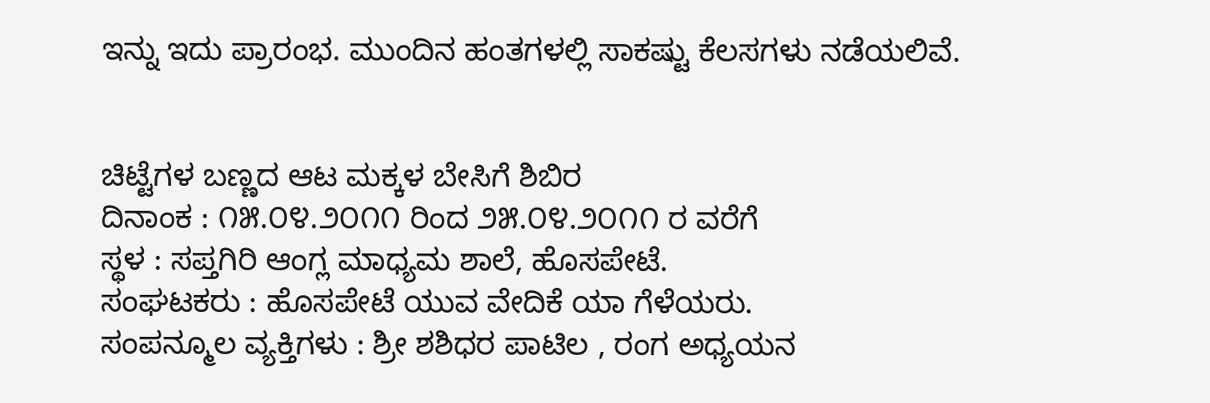ಇನ್ನು ಇದು ಪ್ರಾರಂಭ. ಮುಂದಿನ ಹಂತಗಳಲ್ಲಿ ಸಾಕಷ್ಟು ಕೆಲಸಗಳು ನಡೆಯಲಿವೆ.


ಚಿಟ್ಟೆಗಳ ಬಣ್ಣದ ಆಟ ಮಕ್ಕಳ ಬೇಸಿಗೆ ಶಿಬಿರ
ದಿನಾಂಕ : ೧೫.೦೪.೨೦೧೧ ರಿಂದ ೨೫.೦೪.೨೦೧೧ ರ ವರೆಗೆ
ಸ್ಥಳ : ಸಪ್ತಗಿರಿ ಆಂಗ್ಲ ಮಾಧ್ಯಮ ಶಾಲೆ, ಹೊಸಪೇಟೆ.
ಸಂಘಟಕರು : ಹೊಸಪೇಟೆ ಯುವ ವೇದಿಕೆ ಯಾ ಗೆಳೆಯರು.
ಸಂಪನ್ಮೂಲ ವ್ಯಕ್ತಿಗಳು : ಶ್ರೀ ಶಶಿಧರ ಪಾಟಿಲ , ರಂಗ ಅಧ್ಯಯನ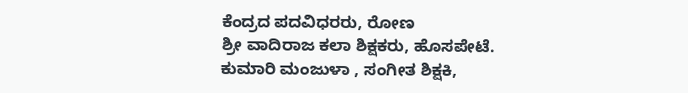ಕೆಂದ್ರದ ಪದವಿಧರರು, ರೋಣ
ಶ್ರೀ ವಾದಿರಾಜ ಕಲಾ ಶಿಕ್ಷಕರು, ಹೊಸಪೇಟೆ.
ಕುಮಾರಿ ಮಂಜುಳಾ , ಸಂಗೀತ ಶಿಕ್ಷಕಿ,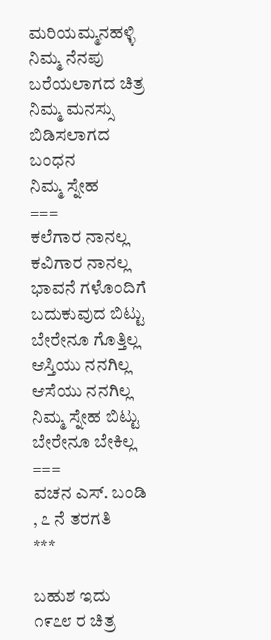ಮರಿಯಮ್ಮನಹಳ್ಳಿ
ನಿಮ್ಮ ನೆನಪು
ಬರೆಯಲಾಗದ ಚಿತ್ರ
ನಿಮ್ಮ ಮನಸ್ಸು
ಬಿಡಿಸಲಾಗದ ಬಂಧನ
ನಿಮ್ಮ ಸ್ನೇಹ
===
ಕಲೆಗಾರ ನಾನಲ್ಲ
ಕವಿಗಾರ ನಾನಲ್ಲ
ಭಾವನೆ ಗಳೊಂದಿಗೆ
ಬದುಕುವುದ ಬಿಟ್ಟು
ಬೇರೇನೂ ಗೊತ್ತಿಲ್ಲ
ಆಸ್ತಿಯು ನನಗಿಲ್ಲ
ಆಸೆಯು ನನಗಿಲ್ಲ
ನಿಮ್ಮ ಸ್ನೇಹ ಬಿಟ್ಟು
ಬೇರೇನೂ ಬೇಕಿಲ್ಲ
===
ವಚನ ಎಸ್. ಬಂಡಿ , ೭ ನೆ ತರಗತಿ
***

ಬಹುಶ ಇದು ೧೯೭೮ ರ ಚಿತ್ರ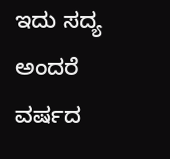ಇದು ಸದ್ಯ ಅಂದರೆ ವರ್ಷದ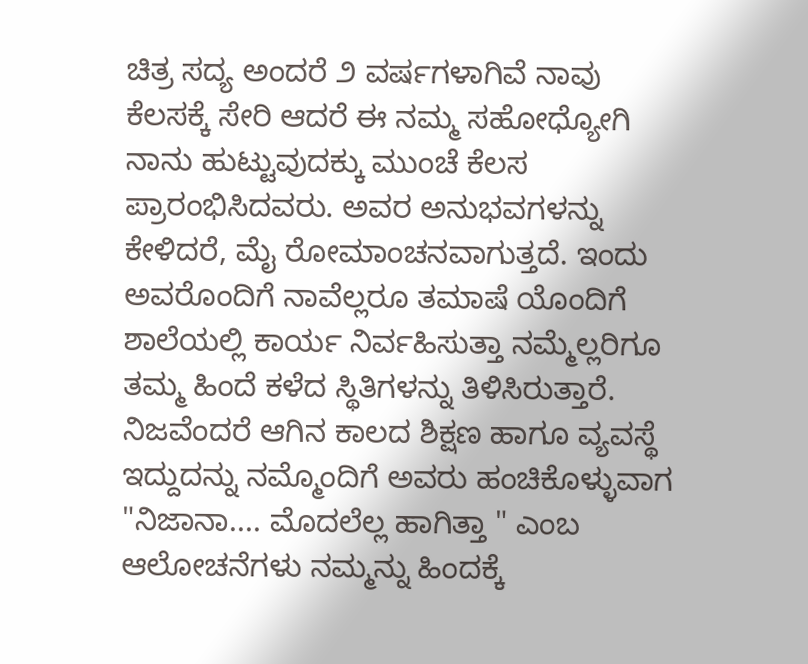ಚಿತ್ರ ಸದ್ಯ ಅಂದರೆ ೨ ವರ್ಷಗಳಾಗಿವೆ ನಾವು ಕೆಲಸಕ್ಕೆ ಸೇರಿ ಆದರೆ ಈ ನಮ್ಮ ಸಹೋಧ್ಯೋಗಿ ನಾನು ಹುಟ್ಟುವುದಕ್ಕು ಮುಂಚೆ ಕೆಲಸ ಪ್ರಾರಂಭಿಸಿದವರು. ಅವರ ಅನುಭವಗಳನ್ನು ಕೇಳಿದರೆ, ಮೈ ರೋಮಾಂಚನವಾಗುತ್ತದೆ. ಇಂದು ಅವರೊಂದಿಗೆ ನಾವೆಲ್ಲರೂ ತಮಾಷೆ ಯೊಂದಿಗೆ ಶಾಲೆಯಲ್ಲಿ ಕಾರ್ಯ ನಿರ್ವಹಿಸುತ್ತಾ ನಮ್ಮೆಲ್ಲರಿಗೂ ತಮ್ಮ ಹಿಂದೆ ಕಳೆದ ಸ್ಥಿತಿಗಳನ್ನು ತಿಳಿಸಿರುತ್ತಾರೆ. ನಿಜವೆಂದರೆ ಆಗಿನ ಕಾಲದ ಶಿಕ್ಷಣ ಹಾಗೂ ವ್ಯವಸ್ಥೆ ಇದ್ದುದನ್ನು ನಮ್ಮೊಂದಿಗೆ ಅವರು ಹಂಚಿಕೊಳ್ಳುವಾಗ "ನಿಜಾನಾ.... ಮೊದಲೆಲ್ಲ ಹಾಗಿತ್ತಾ " ಎಂಬ ಆಲೋಚನೆಗಳು ನಮ್ಮನ್ನು ಹಿಂದಕ್ಕೆ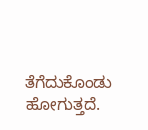ತೆಗೆದುಕೊಂಡು ಹೋಗುತ್ತದೆ.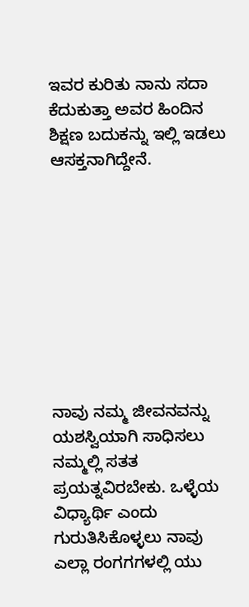ಇವರ ಕುರಿತು ನಾನು ಸದಾ ಕೆದುಕುತ್ತಾ ಅವರ ಹಿಂದಿನ ಶಿಕ್ಷಣ ಬದುಕನ್ನು ಇಲ್ಲಿ ಇಡಲು ಆಸಕ್ತನಾಗಿದ್ದೇನೆ.









ನಾವು ನಮ್ಮ ಜೀವನವನ್ನು ಯಶಸ್ವಿಯಾಗಿ ಸಾಧಿಸಲು ನಮ್ಮಲ್ಲಿ ಸತತ ಪ್ರಯತ್ನವಿರಬೇಕು. ಒಳ್ಳೆಯ ವಿಧ್ಯಾರ್ಥಿ ಎಂದು ಗುರುತಿಸಿಕೊಳ್ಳಲು ನಾವು ಎಲ್ಲಾ ರಂಗಗಗಳಲ್ಲಿ ಯು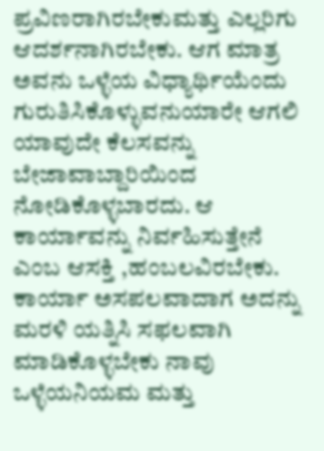ಪ್ರವಿಣರಾಗಿರಬೇಕುಮತ್ತು ಎಲ್ಲರಿಗು ಆದರ್ಶನಾಗಿರಬೇಕು. ಆಗ ಮಾತ್ರ ಅವನು ಒಳ್ಳೆಯ ವಿಧ್ಯಾರ್ಥಿಯೆಂದು ಗುರುತಿಸಿಕೊಳ್ಳುವನುಯಾರೇ ಆಗಲಿ ಯಾವುದೇ ಕೆಲಸವನ್ನು ಬೇಜಾವಾಬ್ದಾರಿಯಿಂದ ನೋಡಿಕೊಳ್ಳಬಾರದು. ಆ ಕಾರ್ಯಾವನ್ನು ನಿರ್ವಹಿಸುತ್ತೇನೆ ಎಂಬ ಆಸಕ್ತಿ ,ಹಂಬಲವಿರಬೇಕು. ಕಾರ್ಯಾ ಅಸಪಲವಾದಾಗ ಅದನ್ನು ಮರಳಿ ಯತ್ನಿಸಿ ಸಫಲವಾಗಿ ಮಾಡಿಕೊಳ್ಳಬೇಕು ನಾವು ಒಳ್ಳೆಯನಿಯಮ ಮತ್ತು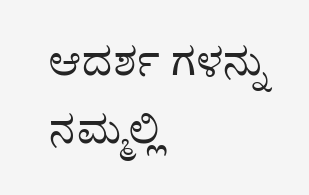ಆದರ್ಶ ಗಳನ್ನು ನಮ್ಮಲ್ಲಿ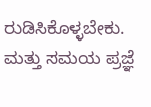ರುಡಿಸಿಕೊಳ್ಳಬೇಕು. ಮತ್ತು ಸಮಯ ಪ್ರಜ್ಞೆ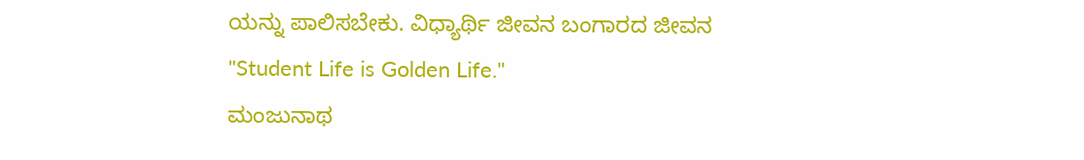ಯನ್ನು ಪಾಲಿಸಬೇಕು. ವಿಧ್ಯಾರ್ಥಿ ಜೀವನ ಬಂಗಾರದ ಜೀವನ
"Student Life is Golden Life."
ಮಂಜುನಾಥ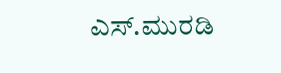ಎಸ್.ಮುರಡಿ